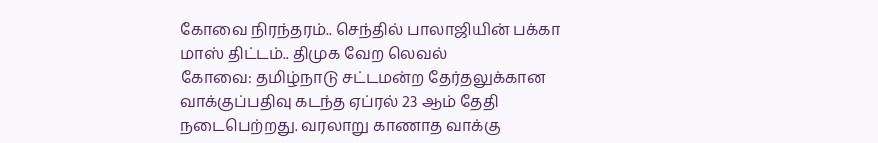கோவை நிரந்தரம்.. செந்தில் பாலாஜியின் பக்கா மாஸ் திட்டம்.. திமுக வேற லெவல்
கோவை: தமிழ்நாடு சட்டமன்ற தேர்தலுக்கான வாக்குப்பதிவு கடந்த ஏப்ரல் 23 ஆம் தேதி நடைபெற்றது. வரலாறு காணாத வாக்கு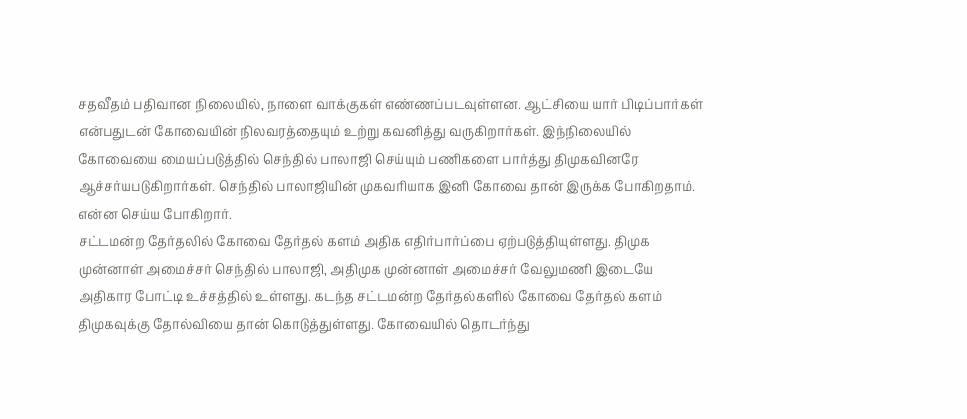சதவீதம் பதிவான நிலையில், நாளை வாக்குகள் எண்ணப்படவுள்ளன. ஆட்சியை யார் பிடிப்பார்கள் என்பதுடன் கோவையின் நிலவரத்தையும் உற்று கவனித்து வருகிறார்கள். இந்நிலையில் கோவையை மையப்படுத்தில் செந்தில் பாலாஜி செய்யும் பணிகளை பார்த்து திமுகவினரே ஆச்சர்யபடுகிறார்கள். செந்தில் பாலாஜியின் முகவரியாக இனி கோவை தான் இருக்க போகிறதாம். என்ன செய்ய போகிறார்.
சட்டமன்ற தேர்தலில் கோவை தேர்தல் களம் அதிக எதிர்பார்ப்பை ஏற்படுத்தியுள்ளது. திமுக முன்னாள் அமைச்சர் செந்தில் பாலாஜி, அதிமுக முன்னாள் அமைச்சர் வேலுமணி இடையே அதிகார போட்டி உச்சத்தில் உள்ளது. கடந்த சட்டமன்ற தேர்தல்களில் கோவை தேர்தல் களம் திமுகவுக்கு தோல்வியை தான் கொடுத்துள்ளது. கோவையில் தொடர்ந்து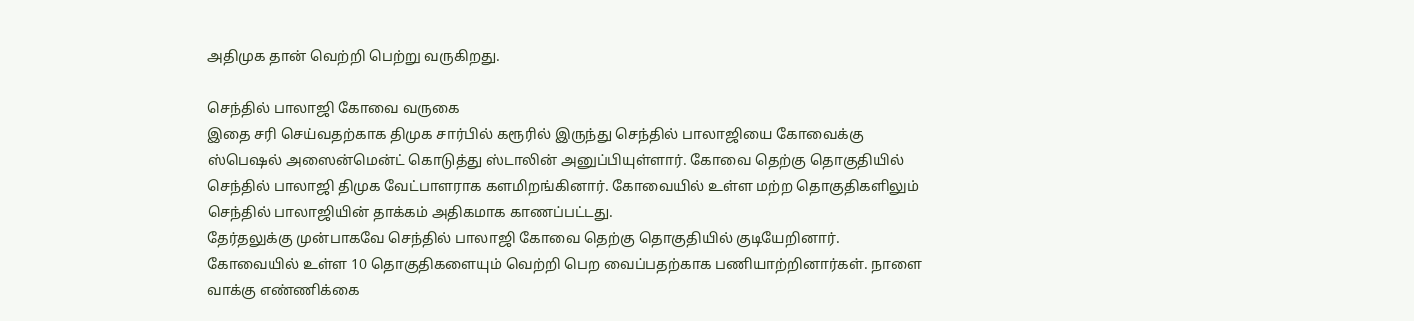அதிமுக தான் வெற்றி பெற்று வருகிறது.

செந்தில் பாலாஜி கோவை வருகை
இதை சரி செய்வதற்காக திமுக சார்பில் கரூரில் இருந்து செந்தில் பாலாஜியை கோவைக்கு ஸ்பெஷல் அஸைன்மென்ட் கொடுத்து ஸ்டாலின் அனுப்பியுள்ளார். கோவை தெற்கு தொகுதியில் செந்தில் பாலாஜி திமுக வேட்பாளராக களமிறங்கினார். கோவையில் உள்ள மற்ற தொகுதிகளிலும் செந்தில் பாலாஜியின் தாக்கம் அதிகமாக காணப்பட்டது.
தேர்தலுக்கு முன்பாகவே செந்தில் பாலாஜி கோவை தெற்கு தொகுதியில் குடியேறினார். கோவையில் உள்ள 10 தொகுதிகளையும் வெற்றி பெற வைப்பதற்காக பணியாற்றினார்கள். நாளை வாக்கு எண்ணிக்கை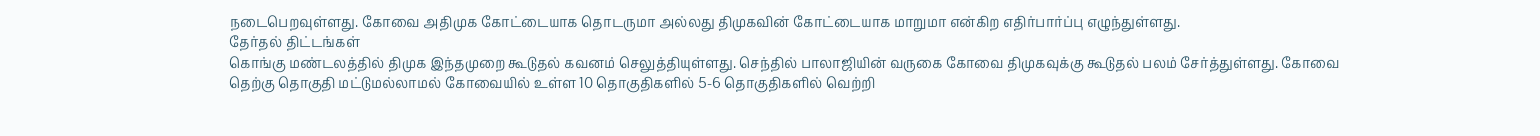நடைபெறவுள்ளது. கோவை அதிமுக கோட்டையாக தொடருமா அல்லது திமுகவின் கோட்டையாக மாறுமா என்கிற எதிர்பார்ப்பு எழுந்துள்ளது.
தேர்தல் திட்டங்கள்
கொங்கு மண்டலத்தில் திமுக இந்தமுறை கூடுதல் கவனம் செலுத்தியுள்ளது. செந்தில் பாலாஜியின் வருகை கோவை திமுகவுக்கு கூடுதல் பலம் சேர்த்துள்ளது. கோவை தெற்கு தொகுதி மட்டுமல்லாமல் கோவையில் உள்ள 10 தொகுதிகளில் 5-6 தொகுதிகளில் வெற்றி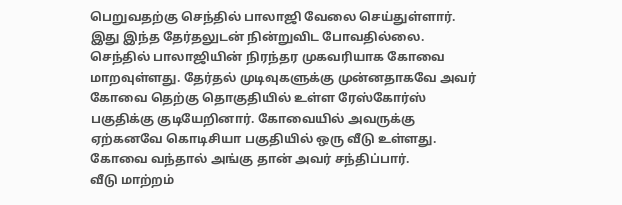பெறுவதற்கு செந்தில் பாலாஜி வேலை செய்துள்ளார்.
இது இந்த தேர்தலுடன் நின்றுவிட போவதில்லை. செந்தில் பாலாஜியின் நிரந்தர முகவரியாக கோவை மாறவுள்ளது. தேர்தல் முடிவுகளுக்கு முன்னதாகவே அவர் கோவை தெற்கு தொகுதியில் உள்ள ரேஸ்கோர்ஸ் பகுதிக்கு குடியேறினார். கோவையில் அவருக்கு ஏற்கனவே கொடிசியா பகுதியில் ஒரு வீடு உள்ளது. கோவை வந்தால் அங்கு தான் அவர் சந்திப்பார்.
வீடு மாற்றம்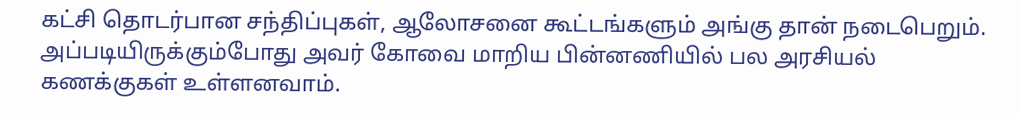கட்சி தொடர்பான சந்திப்புகள், ஆலோசனை கூட்டங்களும் அங்கு தான் நடைபெறும். அப்படியிருக்கும்போது அவர் கோவை மாறிய பின்னணியில் பல அரசியல் கணக்குகள் உள்ளனவாம்.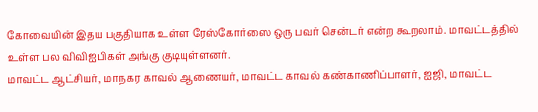கோவையின் இதய பகுதியாக உள்ள ரேஸ்கோர்ஸை ஒரு பவர் சென்டர் என்ற கூறலாம். மாவட்டத்தில் உள்ள பல விவிஐபிகள் அங்கு குடியுள்ளனர்.
மாவட்ட ஆட்சியர், மாநகர காவல் ஆணையர், மாவட்ட காவல் கண்காணிப்பாளர், ஐஜி, மாவட்ட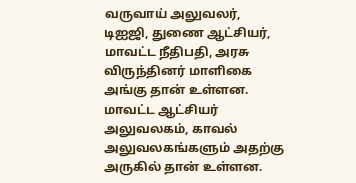வருவாய் அலுவலர், டிஐஜி, துணை ஆட்சியர், மாவட்ட நீதிபதி, அரசு விருந்தினர் மாளிகை அங்கு தான் உள்ளன. மாவட்ட ஆட்சியர் அலுவலகம், காவல் அலுவலகங்களும் அதற்கு அருகில் தான் உள்ளன.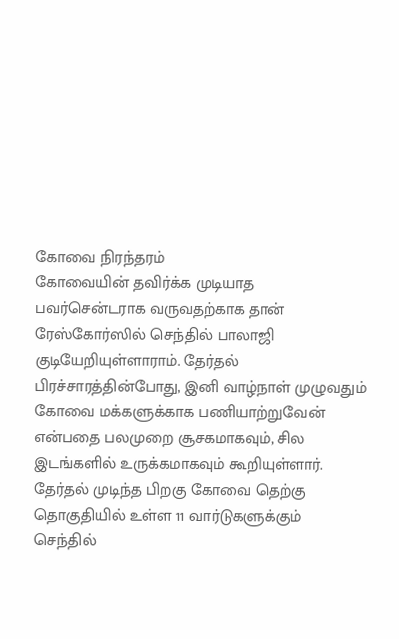கோவை நிரந்தரம்
கோவையின் தவிர்க்க முடியாத பவர்சென்டராக வருவதற்காக தான் ரேஸ்கோர்ஸில் செந்தில் பாலாஜி குடியேறியுள்ளாராம். தேர்தல் பிரச்சாரத்தின்போது, இனி வாழ்நாள் முழுவதும் கோவை மக்களுக்காக பணியாற்றுவேன் என்பதை பலமுறை சூசகமாகவும், சில இடங்களில் உருக்கமாகவும் கூறியுள்ளார்.
தேர்தல் முடிந்த பிறகு கோவை தெற்கு தொகுதியில் உள்ள 11 வார்டுகளுக்கும் செந்தில்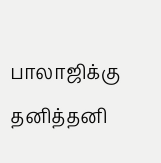பாலாஜிக்கு தனித்தனி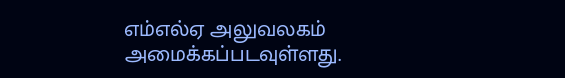எம்எல்ஏ அலுவலகம் அமைக்கப்படவுள்ளது.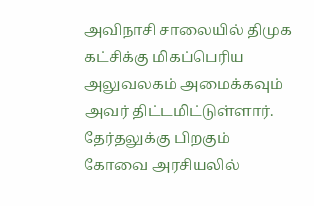அவிநாசி சாலையில் திமுக கட்சிக்கு மிகப்பெரிய அலுவலகம் அமைக்கவும் அவர் திட்டமிட்டுள்ளார். தேர்தலுக்கு பிறகும் கோவை அரசியலில்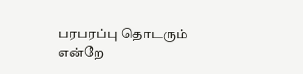பரபரப்பு தொடரும் என்றே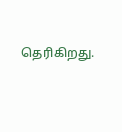தெரிகிறது.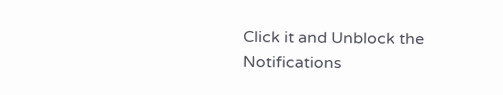Click it and Unblock the Notifications